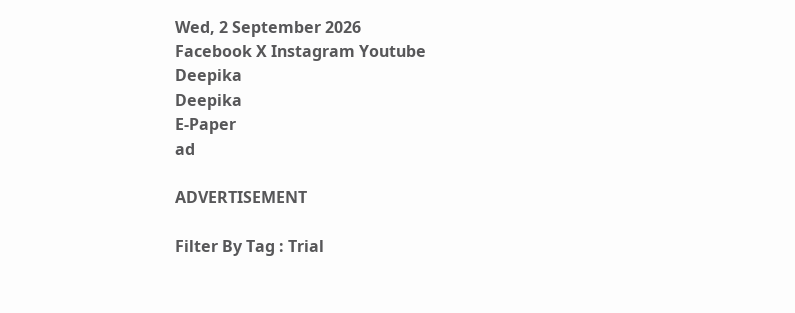Wed, 2 September 2026
Facebook X Instagram Youtube
Deepika
Deepika
E-Paper
ad

ADVERTISEMENT

Filter By Tag : Trial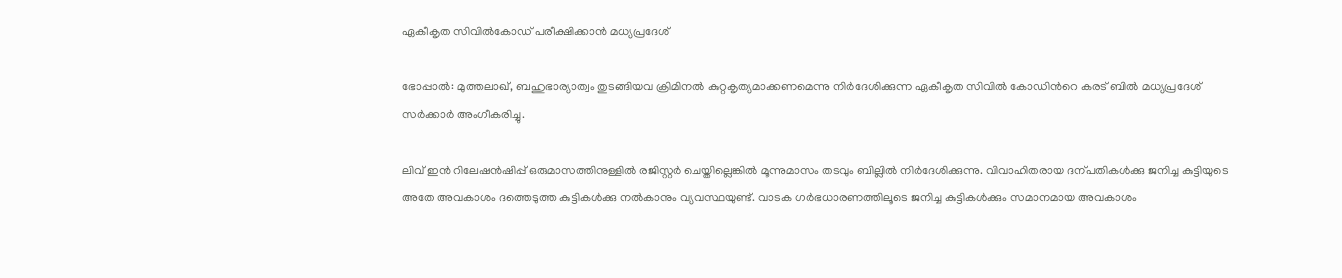ഏകീകൃത സിവിൽകോഡ് പരീക്ഷിക്കാൻ മധ്യപ്രദേശ്

ഭോപ്പാൽ: മുത്തലാഖ്, ബഹുഭാര്യാത്വം തുടങ്ങിയവ ക്രിമിനൽ കുറ്റകൃത്യമാക്കണമെന്നു നിർദേശിക്കുന്ന ഏകീകൃത സിവിൽ കോഡിന്‍റെ കരട് ബിൽ മധ്യപ്രദേശ് സർക്കാർ അംഗീകരിച്ചു.

ലിവ് ഇൻ റിലേഷൻഷിപ്പ് ഒരുമാസത്തിനുള്ളിൽ രജിസ്റ്റർ ചെയ്തില്ലെങ്കിൽ മൂന്നുമാസം തടവും ബില്ലിൽ നിർദേശിക്കുന്നു. വിവാഹിതരായ ദന്പതികൾക്കു ജനിച്ച കുട്ടിയുടെ അതേ അവകാശം ദത്തെടുത്ത കുട്ടികൾക്കു നൽകാനും വ്യവസ്ഥയുണ്ട്. വാടക ഗർഭധാരണത്തിലൂടെ ജനിച്ച കുട്ടികൾക്കും സമാനമായ അവകാശം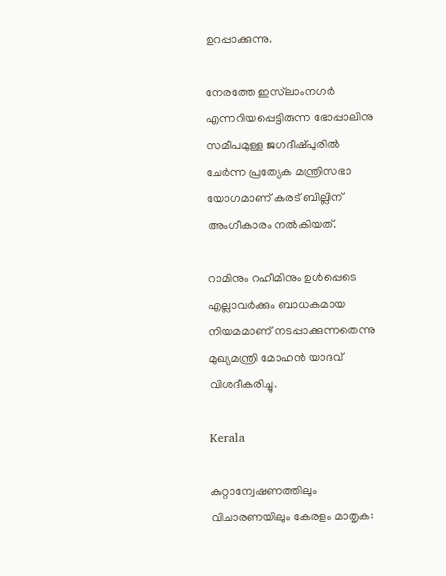ഉറപ്പാക്കുന്നു.

നേരത്തേ ഇസ്‌ലാംനഗർ എന്നറിയപ്പെട്ടിരുന്ന ഭോപ്പാലിനു സമീപമുള്ള ജഗദീഷ്പുരിൽ ചേർന്ന പ്രത്യേക മന്ത്രിസഭാ യോഗമാണ് കരട് ബില്ലിന് അംഗീകാരം നൽകിയത്.

റാമിനും റഹീമിനും ഉൾപ്പെടെ എല്ലാവർക്കും ബാധകമായ നിയമമാണ് നടപ്പാക്കുന്നതെന്നു മുഖ്യമന്ത്രി മോഹൻ യാദവ് വിശദീകരിച്ചു.

Kerala

കുറ്റാന്വേഷണത്തിലും വിചാരണയിലും കേരളം മാതൃക: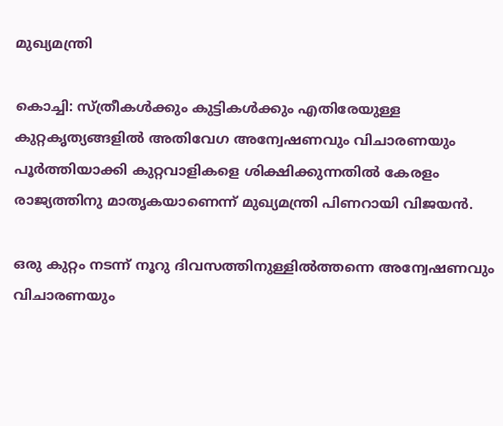മുഖ്യമന്ത്രി

കൊച്ചി: സ്ത്രീകള്‍ക്കും കുട്ടികള്‍ക്കും എതിരേയുള്ള കുറ്റകൃത്യങ്ങളില്‍ അതിവേഗ അന്വേഷണവും വിചാരണയും പൂര്‍ത്തിയാക്കി കുറ്റവാളികളെ ശിക്ഷിക്കുന്നതില്‍ കേരളം രാജ്യത്തിനു മാതൃകയാണെന്ന് മുഖ്യമന്ത്രി പിണറായി വിജയന്‍.

ഒരു കുറ്റം നടന്ന് നൂറു ദിവസത്തിനുള്ളില്‍ത്തന്നെ അന്വേഷണവും വിചാരണയും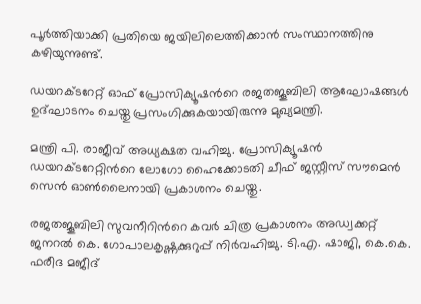പൂര്‍ത്തിയാക്കി പ്രതിയെ ജയിലിലെത്തിക്കാന്‍ സംസ്ഥാനത്തിനു കഴിയുന്നുണ്ട്.

ഡയറക്ടറേറ്റ് ഓഫ് പ്രോസിക്യൂഷന്‍റെ രജതജൂബിലി ആഘോഷങ്ങള്‍ ഉദ്ഘാടനം ചെയ്തു പ്രസംഗിക്കുകയായിരുന്നു മുഖ്യമന്ത്രി.

മന്ത്രി പി. രാജീവ് അധ്യക്ഷത വഹിച്ചു. പ്രോസിക്യൂഷന്‍ ഡയറക്ടറേറ്റിന്‍റെ ലോഗോ ഹൈക്കോടതി ചീഫ് ജസ്റ്റീസ് സൗമെന്‍ സെന്‍ ഓണ്‍ലൈനായി പ്രകാശനം ചെയ്തു.

രജതജൂബിലി സുവനീറിന്‍റെ കവര്‍ ചിത്ര പ്രകാശനം അഡ്വക്കറ്റ് ജനറല്‍ കെ. ഗോപാലകൃഷ്ണക്കുറുപ്പ് നിര്‍വഹിച്ചു. ടി.എ. ഷാജി, കെ.കെ. ഫരീദ മജീദ്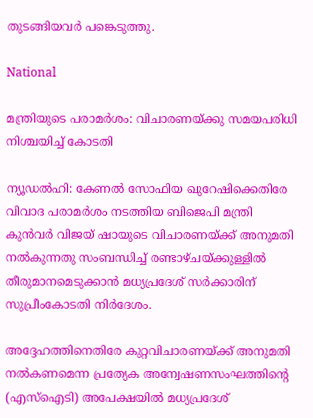തുടങ്ങിയവര്‍ പങ്കെടുത്തു.

National

മന്ത്രിയുടെ പരാമർശം: വിചാരണയ്ക്കു സമയപരിധി നിശ്ചയിച്ച് കോടതി

ന്യൂഡൽഹി: കേണൽ സോഫിയ ഖുറേഷിക്കെതിരേ വിവാദ പരാമർശം നടത്തിയ ബിജെപി മന്ത്രി കുൻവർ വിജയ് ഷായുടെ വിചാരണയ്ക്ക് അനുമതി നൽകുന്നതു സംബന്ധിച്ച് രണ്ടാഴ്ചയ്ക്കുള്ളിൽ തീരുമാനമെടുക്കാൻ മധ്യപ്രദേശ് സർക്കാരിന് സുപ്രീംകോടതി നിർദേശം.

അദ്ദേഹത്തിനെതിരേ കുറ്റവിചാരണയ്ക്ക് അനുമതി നൽകണമെന്ന പ്രത്യേക അന്വേഷണസംഘത്തിന്‍റെ (എസ്ഐടി) അപേക്ഷയിൽ മധ്യപ്രദേശ്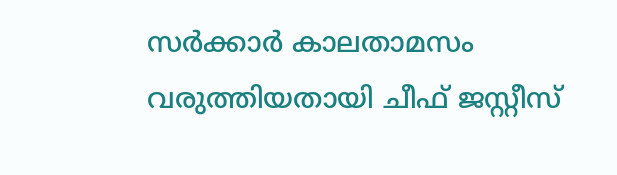സർക്കാർ കാലതാമസം വരുത്തിയതായി ചീഫ് ജസ്റ്റീസ്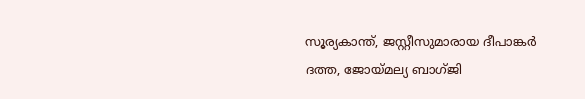സൂര്യകാന്ത്, ജസ്റ്റീസുമാരായ ദീപാങ്കർ ദത്ത, ജോയ്മല്യ ബാഗ്ജി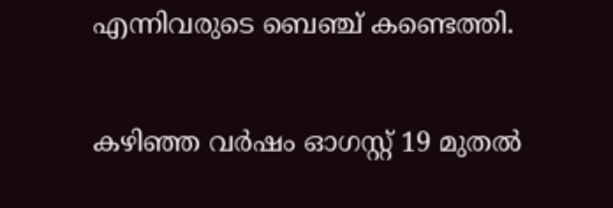എന്നിവരുടെ ബെഞ്ച് കണ്ടെത്തി.

കഴിഞ്ഞ വർഷം ഓഗസ്റ്റ് 19 മുതൽ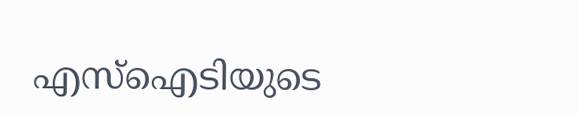എസ്ഐടിയുടെ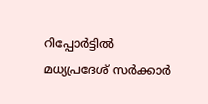റിപ്പോർട്ടിൽ മധ്യപ്രദേശ് സർക്കാർ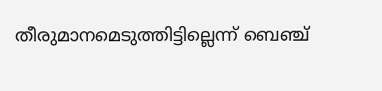തീരുമാനമെടുത്തിട്ടില്ലെന്ന് ബെഞ്ച്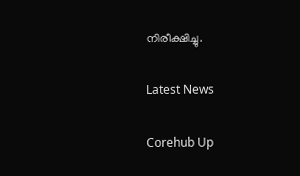നിരീക്ഷിച്ചു.

Latest News

Corehub Up